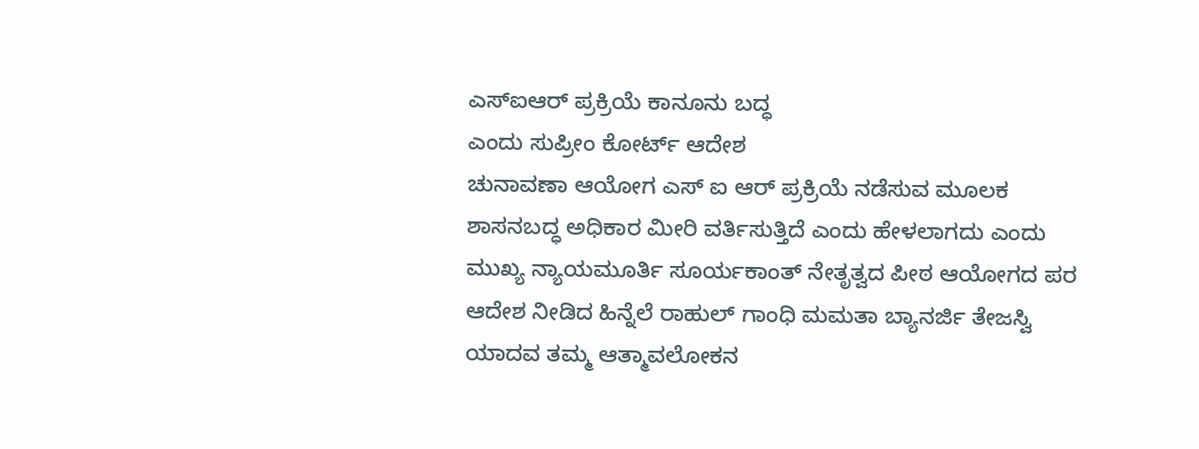ಎಸ್ಐಆರ್ ಪ್ರಕ್ರಿಯೆ ಕಾನೂನು ಬದ್ಧ
ಎಂದು ಸುಪ್ರೀಂ ಕೋರ್ಟ್ ಆದೇಶ
ಚುನಾವಣಾ ಆಯೋಗ ಎಸ್ ಐ ಆರ್ ಪ್ರಕ್ರಿಯೆ ನಡೆಸುವ ಮೂಲಕ ಶಾಸನಬದ್ಧ ಅಧಿಕಾರ ಮೀರಿ ವರ್ತಿಸುತ್ತಿದೆ ಎಂದು ಹೇಳಲಾಗದು ಎಂದು ಮುಖ್ಯ ನ್ಯಾಯಮೂರ್ತಿ ಸೂರ್ಯಕಾಂತ್ ನೇತೃತ್ವದ ಪೀಠ ಆಯೋಗದ ಪರ ಆದೇಶ ನೀಡಿದ ಹಿನ್ನೆಲೆ ರಾಹುಲ್ ಗಾಂಧಿ ಮಮತಾ ಬ್ಯಾನರ್ಜಿ ತೇಜಸ್ವಿ ಯಾದವ ತಮ್ಮ ಆತ್ಮಾವಲೋಕನ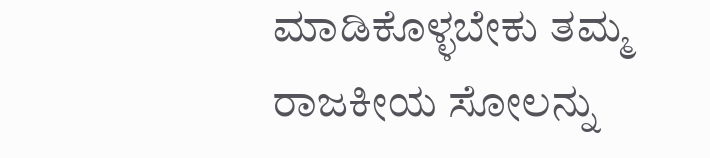ಮಾಡಿಕೊಳ್ಳಬೇಕು ತಮ್ಮ ರಾಜಕೀಯ ಸೋಲನ್ನು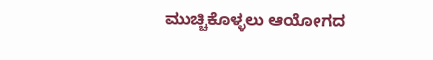ಮುಚ್ಚಿಕೊಳ್ಳಲು ಆಯೋಗದ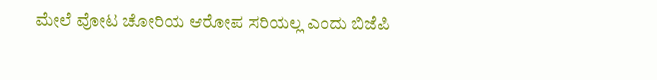ಮೇಲೆ ವೋಟ ಚೋರಿಯ ಆರೋಪ ಸರಿಯಲ್ಲ ಎಂದು ಬಿಜೆಪಿ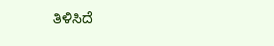ತಿಳಿಸಿದೆ